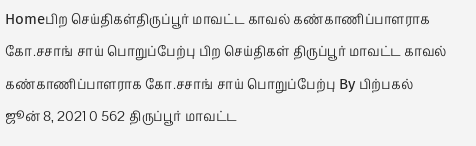Homeபிற செய்திகள்திருப்பூர் மாவட்ட காவல் கண்காணிப்பாளராக கோ.சசாங் சாய் பொறுப்பேற்பு பிற செய்திகள் திருப்பூர் மாவட்ட காவல் கண்காணிப்பாளராக கோ.சசாங் சாய் பொறுப்பேற்பு By பிற்பகல் ஜூன் 8, 2021 0 562 திருப்பூர் மாவட்ட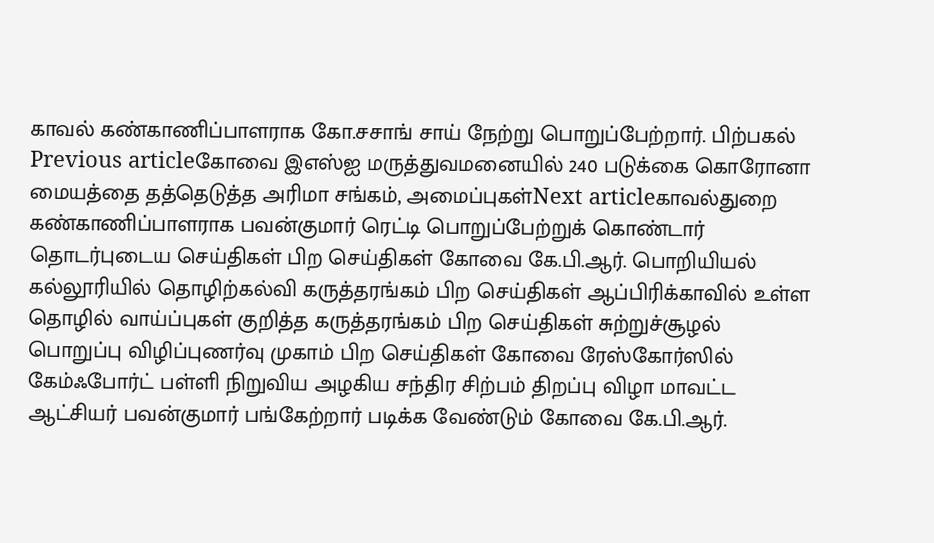காவல் கண்காணிப்பாளராக கோ.சசாங் சாய் நேற்று பொறுப்பேற்றார். பிற்பகல் Previous articleகோவை இஎஸ்ஐ மருத்துவமனையில் 240 படுக்கை கொரோனா மையத்தை தத்தெடுத்த அரிமா சங்கம், அமைப்புகள்Next articleகாவல்துறை கண்காணிப்பாளராக பவன்குமார் ரெட்டி பொறுப்பேற்றுக் கொண்டார் தொடர்புடைய செய்திகள் பிற செய்திகள் கோவை கே.பி.ஆர். பொறியியல் கல்லூரியில் தொழிற்கல்வி கருத்தரங்கம் பிற செய்திகள் ஆப்பிரிக்காவில் உள்ள தொழில் வாய்ப்புகள் குறித்த கருத்தரங்கம் பிற செய்திகள் சுற்றுச்சூழல் பொறுப்பு விழிப்புணர்வு முகாம் பிற செய்திகள் கோவை ரேஸ்கோர்ஸில் கேம்ஃபோர்ட் பள்ளி நிறுவிய அழகிய சந்திர சிற்பம் திறப்பு விழா மாவட்ட ஆட்சியர் பவன்குமார் பங்கேற்றார் படிக்க வேண்டும் கோவை கே.பி.ஆர்.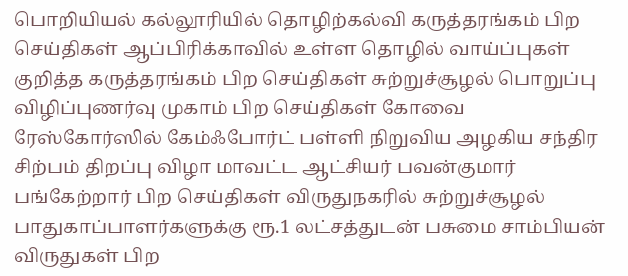பொறியியல் கல்லூரியில் தொழிற்கல்வி கருத்தரங்கம் பிற செய்திகள் ஆப்பிரிக்காவில் உள்ள தொழில் வாய்ப்புகள் குறித்த கருத்தரங்கம் பிற செய்திகள் சுற்றுச்சூழல் பொறுப்பு விழிப்புணர்வு முகாம் பிற செய்திகள் கோவை ரேஸ்கோர்ஸில் கேம்ஃபோர்ட் பள்ளி நிறுவிய அழகிய சந்திர சிற்பம் திறப்பு விழா மாவட்ட ஆட்சியர் பவன்குமார் பங்கேற்றார் பிற செய்திகள் விருதுநகரில் சுற்றுச்சூழல் பாதுகாப்பாளர்களுக்கு ரூ.1 லட்சத்துடன் பசுமை சாம்பியன் விருதுகள் பிற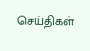செய்திகள்